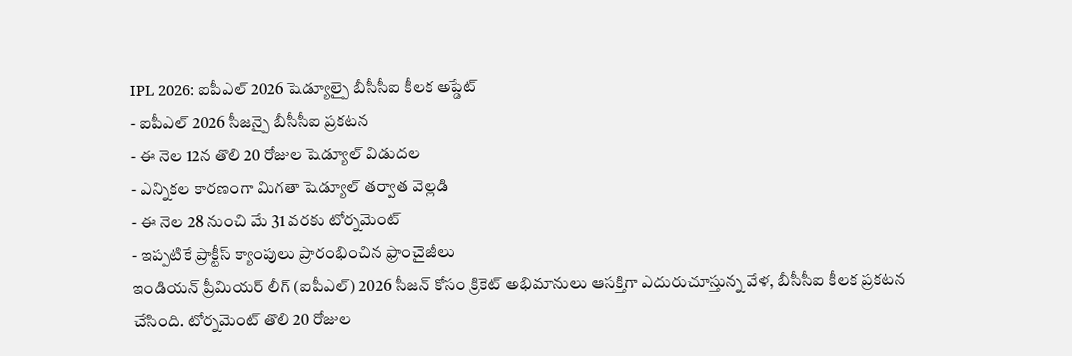IPL 2026: ఐపీఎల్ 2026 షెడ్యూల్పై బీసీసీఐ కీలక అప్డేట్
- ఐపీఎల్ 2026 సీజన్పై బీసీసీఐ ప్రకటన
- ఈ నెల 12న తొలి 20 రోజుల షెడ్యూల్ విడుదల
- ఎన్నికల కారణంగా మిగతా షెడ్యూల్ తర్వాత వెల్లడి
- ఈ నెల 28 నుంచి మే 31 వరకు టోర్నమెంట్
- ఇప్పటికే ప్రాక్టీస్ క్యాంపులు ప్రారంభించిన ఫ్రాంచైజీలు
ఇండియన్ ప్రీమియర్ లీగ్ (ఐపీఎల్) 2026 సీజన్ కోసం క్రికెట్ అభిమానులు ఆసక్తిగా ఎదురుచూస్తున్న వేళ, బీసీసీఐ కీలక ప్రకటన చేసింది. టోర్నమెంట్ తొలి 20 రోజుల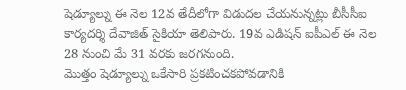షెడ్యూల్ను ఈ నెల 12వ తేదీలోగా విడుదల చేయనున్నట్లు బీసీసీఐ కార్యదర్శి దేవాజిత్ సైకియా తెలిపారు. 19వ ఎడిషన్ ఐపీఎల్ ఈ నెల 28 నుంచి మే 31 వరకు జరగనుంది.
మొత్తం షెడ్యూల్ను ఒకేసారి ప్రకటించకపోవడానికి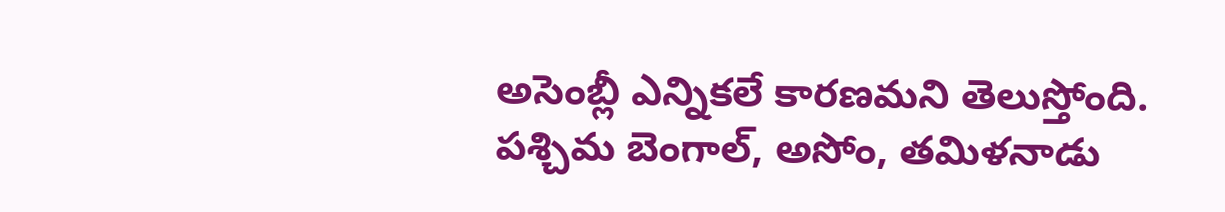అసెంబ్లీ ఎన్నికలే కారణమని తెలుస్తోంది. పశ్చిమ బెంగాల్, అసోం, తమిళనాడు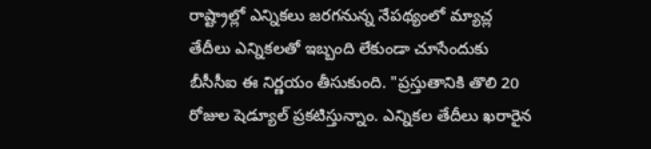రాష్ట్రాల్లో ఎన్నికలు జరగనున్న నేపథ్యంలో మ్యాచ్ల తేదీలు ఎన్నికలతో ఇబ్బంది లేకుండా చూసేందుకు బీసీసీఐ ఈ నిర్ణయం తీసుకుంది. "ప్రస్తుతానికి తొలి 20 రోజుల షెడ్యూల్ ప్రకటిస్తున్నాం. ఎన్నికల తేదీలు ఖరారైన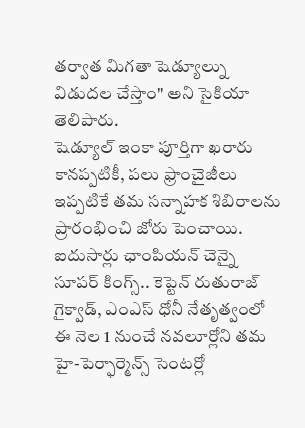తర్వాత మిగతా షెడ్యూల్ను విడుదల చేస్తాం" అని సైకియా తెలిపారు.
షెడ్యూల్ ఇంకా పూర్తిగా ఖరారు కానప్పటికీ, పలు ఫ్రాంచైజీలు ఇప్పటికే తమ సన్నాహక శిబిరాలను ప్రారంభించి జోరు పెంచాయి. ఐదుసార్లు ఛాంపియన్ చెన్నై సూపర్ కింగ్స్.. కెప్టెన్ రుతురాజ్ గైక్వాడ్, ఎంఎస్ ధోనీ నేతృత్వంలో ఈ నెల 1 నుంచే నవలూర్లోని తమ హై-పెర్ఫార్మెన్స్ సెంటర్లో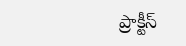ప్రాక్టీస్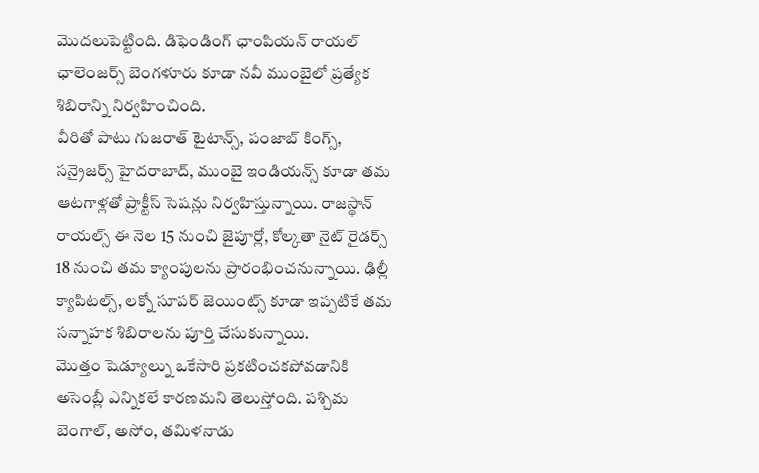మొదలుపెట్టింది. డిఫెండింగ్ ఛాంపియన్ రాయల్ ఛాలెంజర్స్ బెంగళూరు కూడా నవీ ముంబైలో ప్రత్యేక శిబిరాన్ని నిర్వహించింది.
వీరితో పాటు గుజరాత్ టైటాన్స్, పంజాబ్ కింగ్స్, సన్రైజర్స్ హైదరాబాద్, ముంబై ఇండియన్స్ కూడా తమ ఆటగాళ్లతో ప్రాక్టీస్ సెషన్లు నిర్వహిస్తున్నాయి. రాజస్థాన్ రాయల్స్ ఈ నెల 15 నుంచి జైపూర్లో, కోల్కతా నైట్ రైడర్స్ 18 నుంచి తమ క్యాంపులను ప్రారంభించనున్నాయి. ఢిల్లీ క్యాపిటల్స్, లక్నో సూపర్ జెయింట్స్ కూడా ఇప్పటికే తమ సన్నాహక శిబిరాలను పూర్తి చేసుకున్నాయి.
మొత్తం షెడ్యూల్ను ఒకేసారి ప్రకటించకపోవడానికి అసెంబ్లీ ఎన్నికలే కారణమని తెలుస్తోంది. పశ్చిమ బెంగాల్, అసోం, తమిళనాడు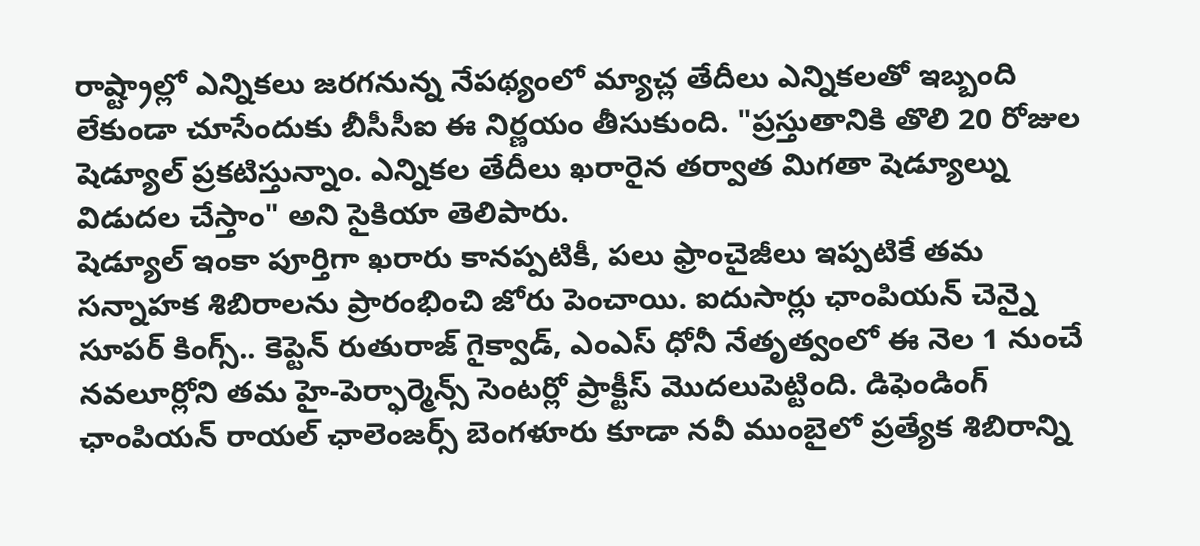రాష్ట్రాల్లో ఎన్నికలు జరగనున్న నేపథ్యంలో మ్యాచ్ల తేదీలు ఎన్నికలతో ఇబ్బంది లేకుండా చూసేందుకు బీసీసీఐ ఈ నిర్ణయం తీసుకుంది. "ప్రస్తుతానికి తొలి 20 రోజుల షెడ్యూల్ ప్రకటిస్తున్నాం. ఎన్నికల తేదీలు ఖరారైన తర్వాత మిగతా షెడ్యూల్ను విడుదల చేస్తాం" అని సైకియా తెలిపారు.
షెడ్యూల్ ఇంకా పూర్తిగా ఖరారు కానప్పటికీ, పలు ఫ్రాంచైజీలు ఇప్పటికే తమ సన్నాహక శిబిరాలను ప్రారంభించి జోరు పెంచాయి. ఐదుసార్లు ఛాంపియన్ చెన్నై సూపర్ కింగ్స్.. కెప్టెన్ రుతురాజ్ గైక్వాడ్, ఎంఎస్ ధోనీ నేతృత్వంలో ఈ నెల 1 నుంచే నవలూర్లోని తమ హై-పెర్ఫార్మెన్స్ సెంటర్లో ప్రాక్టీస్ మొదలుపెట్టింది. డిఫెండింగ్ ఛాంపియన్ రాయల్ ఛాలెంజర్స్ బెంగళూరు కూడా నవీ ముంబైలో ప్రత్యేక శిబిరాన్ని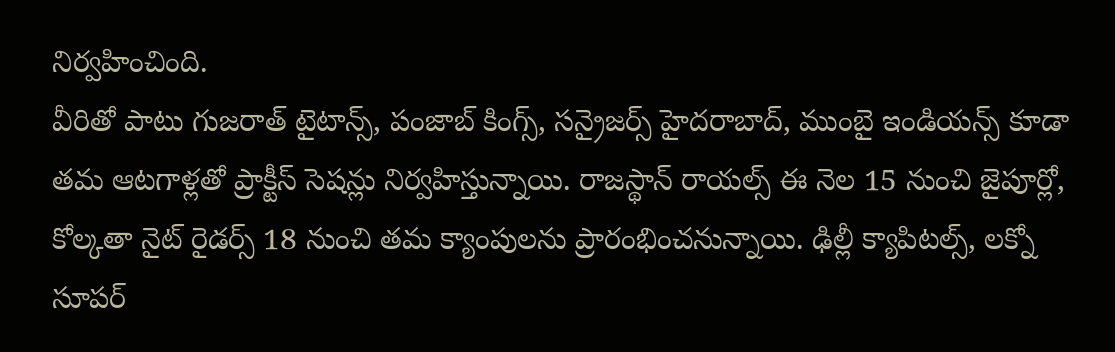నిర్వహించింది.
వీరితో పాటు గుజరాత్ టైటాన్స్, పంజాబ్ కింగ్స్, సన్రైజర్స్ హైదరాబాద్, ముంబై ఇండియన్స్ కూడా తమ ఆటగాళ్లతో ప్రాక్టీస్ సెషన్లు నిర్వహిస్తున్నాయి. రాజస్థాన్ రాయల్స్ ఈ నెల 15 నుంచి జైపూర్లో, కోల్కతా నైట్ రైడర్స్ 18 నుంచి తమ క్యాంపులను ప్రారంభించనున్నాయి. ఢిల్లీ క్యాపిటల్స్, లక్నో సూపర్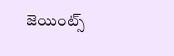జెయింట్స్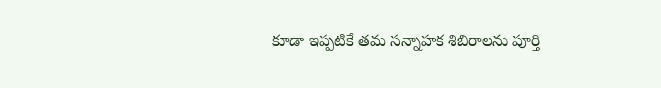కూడా ఇప్పటికే తమ సన్నాహక శిబిరాలను పూర్తి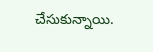చేసుకున్నాయి.